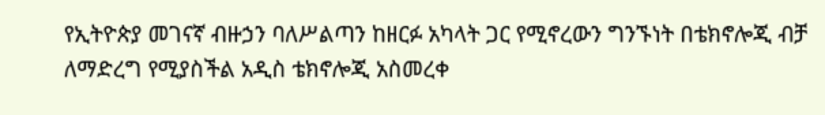የኢትዮጵያ መገናኛ ብዙኃን ባለሥልጣን ከዘርፉ አካላት ጋር የሚኖረውን ግንኙነት በቴክኖሎጂ ብቻ ለማድረግ የሚያስችል አዲስ ቴክኖሎጂ አስመረቀ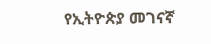የኢትዮጵያ መገናኛ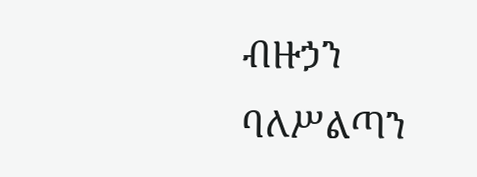ብዙኃን ባለሥልጣን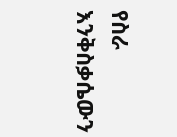የስራ እንቅስቃሴውን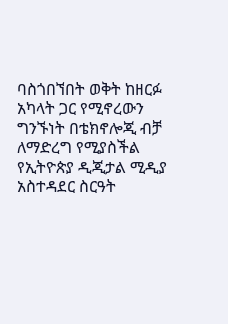ባስጎበኘበት ወቅት ከዘርፉ አካላት ጋር የሚኖረውን ግንኙነት በቴክኖሎጂ ብቻ ለማድረግ የሚያስችል የኢትዮጵያ ዲጂታል ሚዲያ አስተዳደር ስርዓት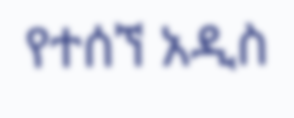የተሰኘ አዲስ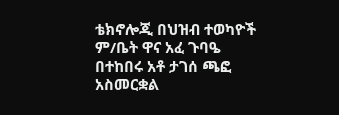ቴክኖሎጂ በህዝብ ተወካዮች ም/ቤት ዋና አፈ ጉባዔ በተከበሩ አቶ ታገሰ ጫፎ አስመርቋል